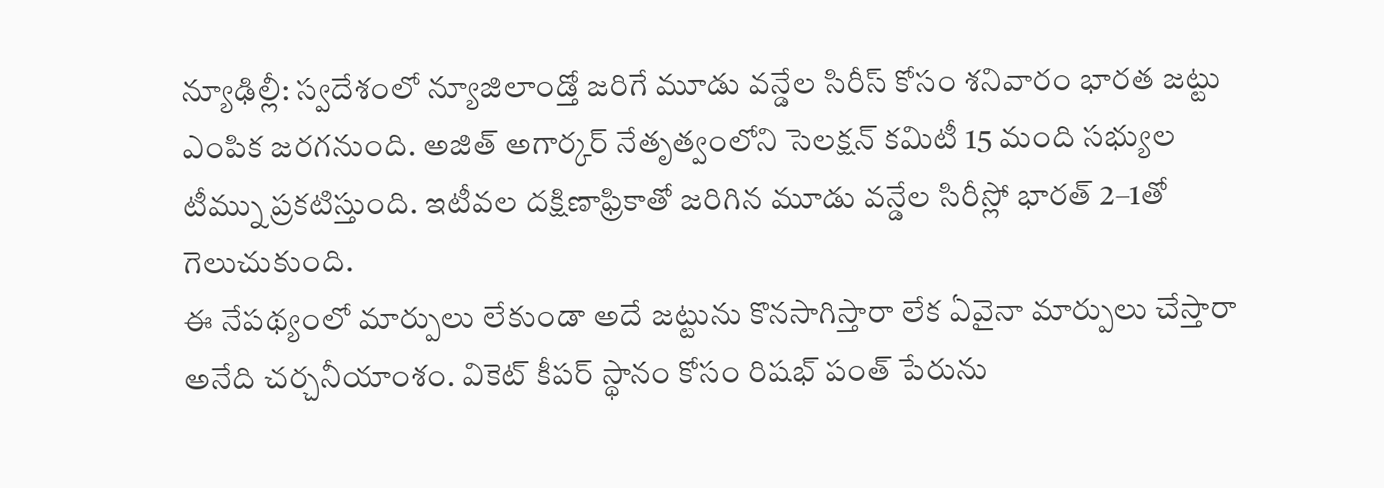న్యూఢిల్లీ: స్వదేశంలో న్యూజిలాండ్తో జరిగే మూడు వన్డేల సిరీస్ కోసం శనివారం భారత జట్టు ఎంపిక జరగనుంది. అజిత్ అగార్కర్ నేతృత్వంలోని సెలక్షన్ కమిటీ 15 మంది సభ్యుల టీమ్ను ప్రకటిస్తుంది. ఇటీవల దక్షిణాఫ్రికాతో జరిగిన మూడు వన్డేల సిరీస్లో భారత్ 2–1తో గెలుచుకుంది.
ఈ నేపథ్యంలో మార్పులు లేకుండా అదే జట్టును కొనసాగిస్తారా లేక ఏవైనా మార్పులు చేస్తారా అనేది చర్చనీయాంశం. వికెట్ కీపర్ స్థానం కోసం రిషభ్ పంత్ పేరును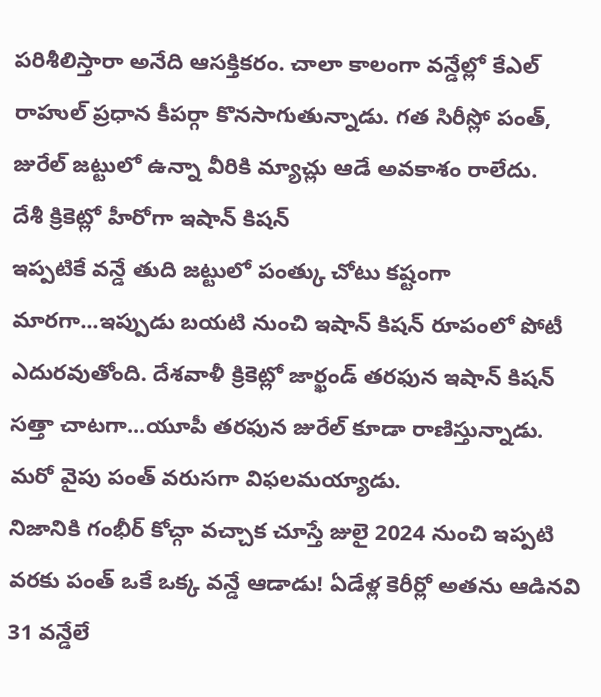పరిశీలిస్తారా అనేది ఆసక్తికరం. చాలా కాలంగా వన్డేల్లో కేఎల్ రాహుల్ ప్రధాన కీపర్గా కొనసాగుతున్నాడు. గత సిరీస్లో పంత్, జురేల్ జట్టులో ఉన్నా వీరికి మ్యాచ్లు ఆడే అవకాశం రాలేదు.
దేశీ క్రికెట్లో హీరోగా ఇషాన్ కిషన్
ఇప్పటికే వన్డే తుది జట్టులో పంత్కు చోటు కష్టంగా మారగా...ఇప్పుడు బయటి నుంచి ఇషాన్ కిషన్ రూపంలో పోటీ ఎదురవుతోంది. దేశవాళీ క్రికెట్లో జార్ఖండ్ తరఫున ఇషాన్ కిషన్ సత్తా చాటగా...యూపీ తరఫున జురేల్ కూడా రాణిస్తున్నాడు. మరో వైపు పంత్ వరుసగా విఫలమయ్యాడు.
నిజానికి గంభీర్ కోచ్గా వచ్చాక చూస్తే జులై 2024 నుంచి ఇప్పటి వరకు పంత్ ఒకే ఒక్క వన్డే ఆడాడు! ఏడేళ్ల కెరీర్లో అతను ఆడినవి 31 వన్డేలే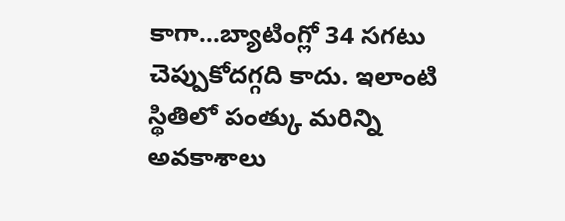కాగా...బ్యాటింగ్లో 34 సగటు చెప్పుకోదగ్గది కాదు. ఇలాంటి స్థితిలో పంత్కు మరిన్ని అవకాశాలు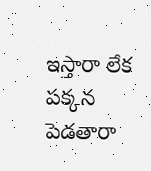ఇస్తారా లేక పక్కన పెడతారా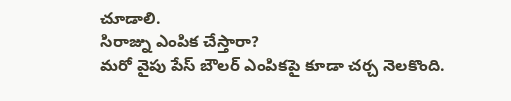చూడాలి.
సిరాజ్ను ఎంపిక చేస్తారా?
మరో వైపు పేస్ బౌలర్ ఎంపికపై కూడా చర్చ నెలకొంది.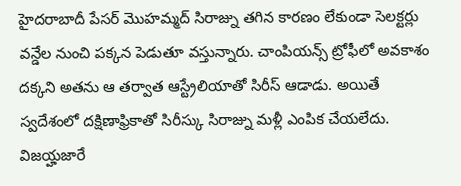హైదరాబాదీ పేసర్ మొహమ్మద్ సిరాజ్ను తగిన కారణం లేకుండా సెలక్టర్లు వన్డేల నుంచి పక్కన పెడుతూ వస్తున్నారు. చాంపియన్స్ ట్రోఫీలో అవకాశం దక్కని అతను ఆ తర్వాత ఆస్ట్రేలియాతో సిరీస్ ఆడాడు. అయితే స్వదేశంలో దక్షిణాఫ్రికాతో సిరీస్కు సిరాజ్ను మళ్లీ ఎంపిక చేయలేదు.
విజయ్హజారే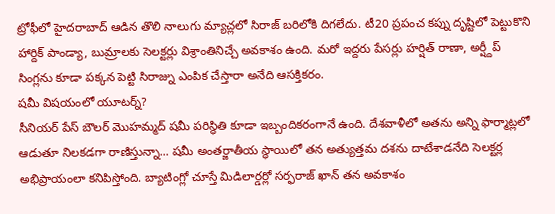ట్రోఫీలో హైదరాబాద్ ఆడిన తొలి నాలుగు మ్యాచ్లలో సిరాజ్ బరిలోకి దిగలేదు. టీ20 ప్రపంచ కప్ను దృష్టిలో పెట్టుకొని హార్దిక్ పాండ్యా, బుమ్రాలకు సెలక్టర్లు విశ్రాంతినిచ్చే అవకాశం ఉంది. మరో ఇద్దరు పేసర్లు హర్షిత్ రాణా, అర్ష్దీప్ సింగ్లను కూడా పక్కన పెట్టి సిరాజ్ను ఎంపిక చేస్తారా అనేది ఆసక్తికరం.
షమీ విషయంలో యూటర్న్?
సీనియర్ పేస్ బౌలర్ మొహమ్మద్ షమీ పరిస్థితి కూడా ఇబ్బందికరంగానే ఉంది. దేశవాళీలో అతను అన్ని ఫార్మాట్లలో ఆడుతూ నిలకడగా రాణిస్తున్నా... షమీ అంతర్జాతీయ స్థాయిలో తన అత్యుత్తమ దశను దాటేశాడనేది సెలక్టర్ల అభిప్రాయంలా కనిపిస్తోంది. బ్యాటింగ్లో చూస్తే మిడిలార్డర్లో సర్ఫరాజ్ ఖాన్ తన అవకాశం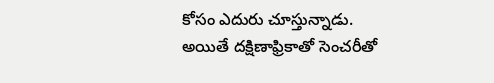కోసం ఎదురు చూస్తున్నాడు.
అయితే దక్షిణాఫ్రికాతో సెంచరీతో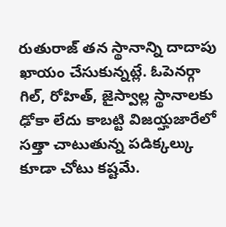రుతురాజ్ తన స్థానాన్ని దాదాపు ఖాయం చేసుకున్నట్లే. ఓపెనర్గా గిల్, రోహిత్, జైస్వాల్ల స్థానాలకు ఢోకా లేదు కాబట్టి విజయ్హజారేలో సత్తా చాటుతున్న పడిక్కల్కు కూడా చోటు కష్టమే.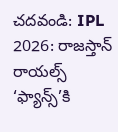చదవండి: IPL 2026: రాజస్తాన్ రాయల్స్ ‘ఫ్యాన్స్’కి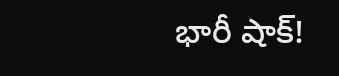భారీ షాక్!